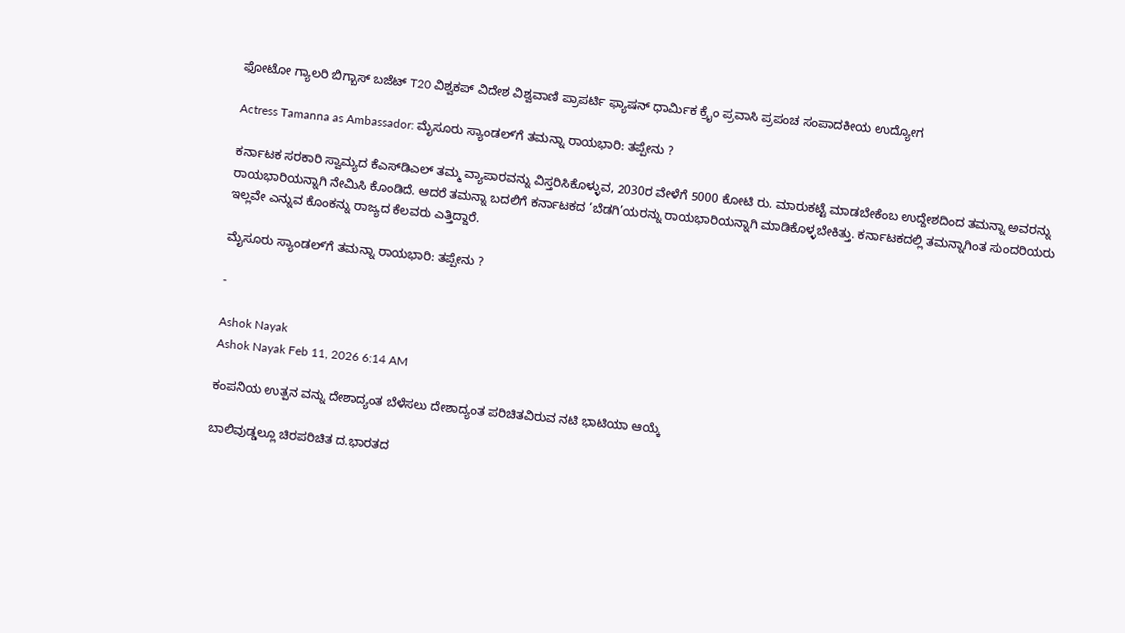ಫೋಟೋ ಗ್ಯಾಲರಿ ಬಿಗ್ಬಾಸ್ ಬಜೆಟ್ T20 ವಿಶ್ವಕಪ್ ವಿದೇಶ ವಿಶ್ವವಾಣಿ ಪ್ರಾಪರ್ಟಿ ಫ್ಯಾಷನ್ ಧಾರ್ಮಿಕ ಕ್ರೈಂ ಪ್ರವಾಸಿ ಪ್ರಪಂಚ ಸಂಪಾದಕೀಯ ಉದ್ಯೋಗ

Actress Tamanna as Ambassador: ಮೈಸೂರು ಸ್ಯಾಂಡಲ್‌ʼಗೆ ತಮನ್ನಾ ರಾಯಭಾರಿ: ತಪ್ಪೇನು ?

ಕರ್ನಾಟಕ ಸರಕಾರಿ ಸ್ವಾಮ್ಯದ ಕೆಎಸ್‌ಡಿಎಲ್ ತಮ್ಮ ವ್ಯಾಪಾರವನ್ನು ವಿಸ್ತರಿಸಿಕೊಳ್ಳುವ, 2030ರ ವೇಳೆಗೆ 5000 ಕೋಟಿ ರು. ಮಾರುಕಟ್ಟೆ ಮಾಡಬೇಕೆಂಬ ಉದ್ದೇಶದಿಂದ ತಮನ್ನಾ ಅವರನ್ನು ರಾಯಭಾರಿಯನ್ನಾಗಿ ನೇಮಿಸಿ ಕೊಂಡಿದೆ. ಆದರೆ ತಮನ್ನಾ ಬದಲಿಗೆ ಕರ್ನಾಟಕದ ‘ಬೆಡಗಿ’ಯರನ್ನು ರಾಯಭಾರಿಯನ್ನಾಗಿ ಮಾಡಿಕೊಳ್ಳಬೇಕಿತ್ತು. ಕರ್ನಾಟಕದಲ್ಲಿ ತಮನ್ನಾಗಿಂತ ಸುಂದರಿಯರು ಇಲ್ಲವೇ ಎನ್ನುವ ಕೊಂಕನ್ನು ರಾಜ್ಯದ ಕೆಲವರು ಎತ್ತಿದ್ದಾರೆ.

ಮೈಸೂರು ಸ್ಯಾಂಡಲ್‌ʼಗೆ ತಮನ್ನಾ ರಾಯಭಾರಿ: ತಪ್ಪೇನು ?

-

Ashok Nayak
Ashok Nayak Feb 11, 2026 6:14 AM

ಕಂಪನಿಯ ಉತ್ಪನ ವನ್ನು ದೇಶಾದ್ಯಂತ ಬೆಳೆಸಲು ದೇಶಾದ್ಯಂತ ಪರಿಚಿತವಿರುವ ನಟಿ ಭಾಟಿಯಾ ಆಯ್ಕೆ

ಬಾಲಿವುಡ್ಡಲ್ಲೂ ಚಿರಪರಿಚಿತ ದ.ಭಾರತದ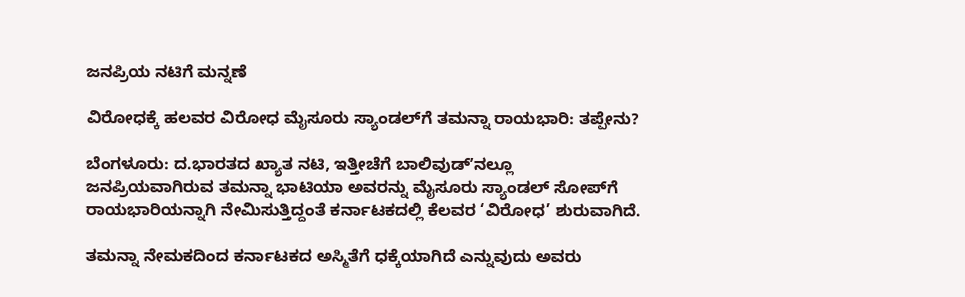ಜನಪ್ರಿಯ ನಟಿಗೆ ಮನ್ನಣೆ

ವಿರೋಧಕ್ಕೆ ಹಲವರ ವಿರೋಧ ಮೈಸೂರು ಸ್ಯಾಂಡಲ್‌ಗೆ ತಮನ್ನಾ ರಾಯಭಾರಿ: ತಪ್ಪೇನು?

ಬೆಂಗಳೂರು: ದ.ಭಾರತದ ಖ್ಯಾತ ನಟಿ, ಇತ್ತೀಚೆಗೆ ಬಾಲಿವುಡ್ʼನಲ್ಲೂ ಜನಪ್ರಿಯವಾಗಿರುವ ತಮನ್ನಾ ಭಾಟಿಯಾ ಅವರನ್ನು ಮೈಸೂರು ಸ್ಯಾಂಡಲ್ ಸೋಪ್‌ಗೆ ರಾಯಭಾರಿಯನ್ನಾಗಿ ನೇಮಿಸುತ್ತಿದ್ದಂತೆ ಕರ್ನಾಟಕದಲ್ಲಿ ಕೆಲವರ ‘ವಿರೋಧ’ ಶುರುವಾಗಿದೆ.

ತಮನ್ನಾ ನೇಮಕದಿಂದ ಕರ್ನಾಟಕದ ಅಸ್ಮಿತೆಗೆ ಧಕ್ಕೆಯಾಗಿದೆ ಎನ್ನುವುದು ಅವರು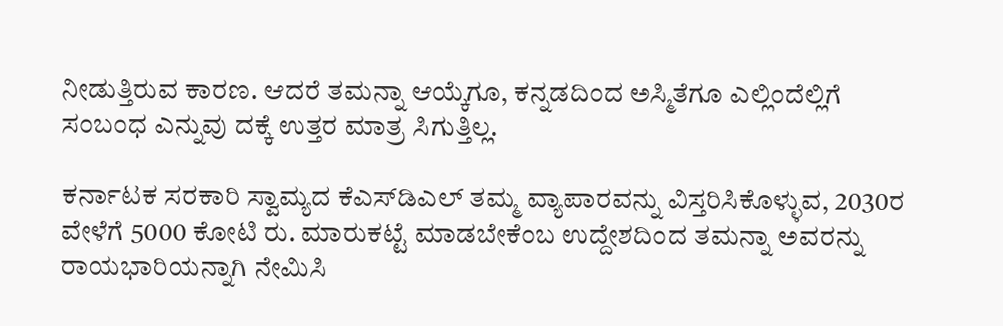ನೀಡುತ್ತಿರುವ ಕಾರಣ. ಆದರೆ ತಮನ್ನಾ ಆಯ್ಕೆಗೂ, ಕನ್ನಡದಿಂದ ಅಸ್ಮಿತೆಗೂ ಎಲ್ಲಿಂದೆಲ್ಲಿಗೆ ಸಂಬಂಧ ಎನ್ನುವು ದಕ್ಕೆ ಉತ್ತರ ಮಾತ್ರ ಸಿಗುತ್ತಿಲ್ಲ.

ಕರ್ನಾಟಕ ಸರಕಾರಿ ಸ್ವಾಮ್ಯದ ಕೆಎಸ್‌ಡಿಎಲ್ ತಮ್ಮ ವ್ಯಾಪಾರವನ್ನು ವಿಸ್ತರಿಸಿಕೊಳ್ಳುವ, 2030ರ ವೇಳೆಗೆ 5000 ಕೋಟಿ ರು. ಮಾರುಕಟ್ಟೆ ಮಾಡಬೇಕೆಂಬ ಉದ್ದೇಶದಿಂದ ತಮನ್ನಾ ಅವರನ್ನು ರಾಯಭಾರಿಯನ್ನಾಗಿ ನೇಮಿಸಿ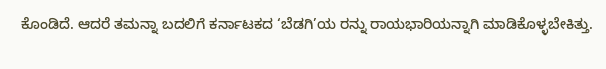ಕೊಂಡಿದೆ. ಆದರೆ ತಮನ್ನಾ ಬದಲಿಗೆ ಕರ್ನಾಟಕದ ‘ಬೆಡಗಿ’ಯ ರನ್ನು ರಾಯಭಾರಿಯನ್ನಾಗಿ ಮಾಡಿಕೊಳ್ಳಬೇಕಿತ್ತು.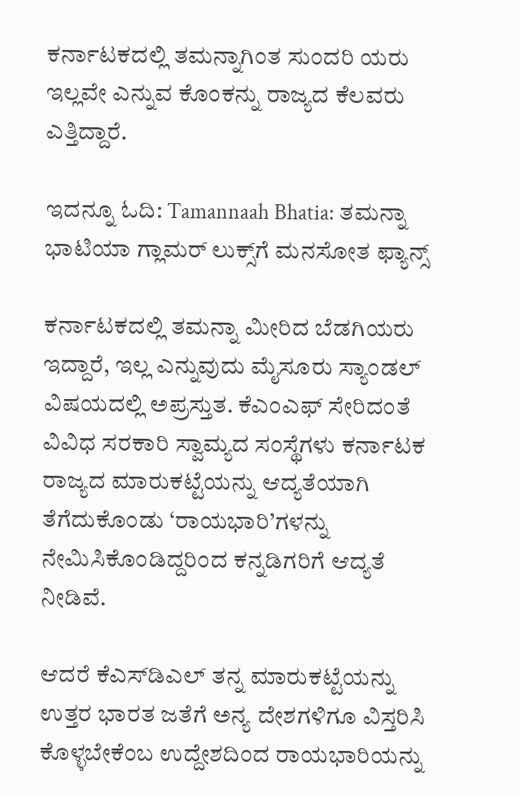ಕರ್ನಾಟಕದಲ್ಲಿ ತಮನ್ನಾಗಿಂತ ಸುಂದರಿ ಯರು ಇಲ್ಲವೇ ಎನ್ನುವ ಕೊಂಕನ್ನು ರಾಜ್ಯದ ಕೆಲವರು ಎತ್ತಿದ್ದಾರೆ.

ಇದನ್ನೂ ಓದಿ: Tamannaah Bhatia: ತಮನ್ನಾ ಭಾಟಿಯಾ ಗ್ಲಾಮರ್‌ ಲುಕ್ಸ್‌ಗೆ ಮನಸೋತ ಫ್ಯಾನ್ಸ್‌

ಕರ್ನಾಟಕದಲ್ಲಿ ತಮನ್ನಾ ಮೀರಿದ ಬೆಡಗಿಯರು ಇದ್ದಾರೆ, ಇಲ್ಲ ಎನ್ನುವುದು ಮೈಸೂರು ಸ್ಯಾಂಡಲ್ ವಿಷಯದಲ್ಲಿ ಅಪ್ರಸ್ತುತ. ಕೆಎಂಎಫ್ ಸೇರಿದಂತೆ ವಿವಿಧ ಸರಕಾರಿ ಸ್ವಾಮ್ಯದ ಸಂಸ್ಥೆಗಳು ಕರ್ನಾಟಕ ರಾಜ್ಯದ ಮಾರುಕಟ್ಟೆಯನ್ನು ಆದ್ಯತೆಯಾಗಿ ತೆಗೆದುಕೊಂಡು ‘ರಾಯಭಾರಿ’ಗಳನ್ನು ನೇಮಿಸಿಕೊಂಡಿದ್ದರಿಂದ ಕನ್ನಡಿಗರಿಗೆ ಆದ್ಯತೆ ನೀಡಿವೆ.

ಆದರೆ ಕೆಎಸ್‌ಡಿಎಲ್ ತನ್ನ ಮಾರುಕಟ್ಟೆಯನ್ನು ಉತ್ತರ ಭಾರತ ಜತೆಗೆ ಅನ್ಯ ದೇಶಗಳಿಗೂ ವಿಸ್ತರಿಸಿ ಕೊಳ್ಳಬೇಕೆಂಬ ಉದ್ದೇಶದಿಂದ ರಾಯಭಾರಿಯನ್ನು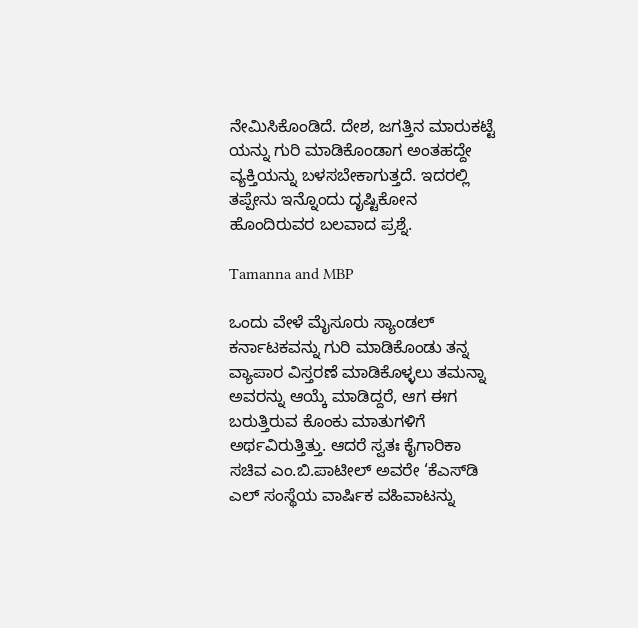ನೇಮಿಸಿಕೊಂಡಿದೆ. ದೇಶ, ಜಗತ್ತಿನ ಮಾರುಕಟ್ಟೆ ಯನ್ನು ಗುರಿ ಮಾಡಿಕೊಂಡಾಗ ಅಂತಹದ್ದೇ ವ್ಯಕ್ತಿಯನ್ನು ಬಳಸಬೇಕಾಗುತ್ತದೆ. ಇದರಲ್ಲಿ ತಪ್ಪೇನು ಇನ್ನೊಂದು ದೃಷ್ಟಿಕೋನ ಹೊಂದಿರುವರ ಬಲವಾದ ಪ್ರಶ್ನೆ.

Tamanna and MBP

ಒಂದು ವೇಳೆ ಮೈಸೂರು ಸ್ಯಾಂಡಲ್ ಕರ್ನಾಟಕವನ್ನು ಗುರಿ ಮಾಡಿಕೊಂಡು ತನ್ನ ವ್ಯಾಪಾರ ವಿಸ್ತರಣೆ ಮಾಡಿಕೊಳ್ಳಲು ತಮನ್ನಾ ಅವರನ್ನು ಆಯ್ಕೆ ಮಾಡಿದ್ದರೆ, ಆಗ ಈಗ ಬರುತ್ತಿರುವ ಕೊಂಕು ಮಾತುಗಳಿಗೆ ಅರ್ಥವಿರುತ್ತಿತ್ತು. ಆದರೆ ಸ್ವತಃ ಕೈಗಾರಿಕಾ ಸಚಿವ ಎಂ.ಬಿ.ಪಾಟೀಲ್ ಅವರೇ ‘ಕೆಎಸ್‌ಡಿ ಎಲ್ ಸಂಸ್ಥೆಯ ವಾರ್ಷಿಕ ವಹಿವಾಟನ್ನು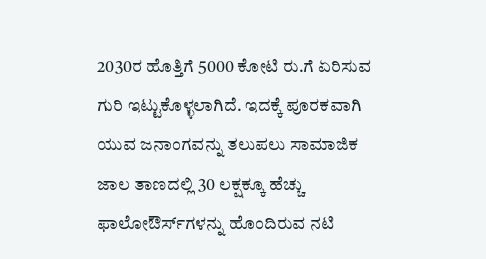2030ರ ಹೊತ್ತಿಗೆ 5000 ಕೋಟಿ ರು.ಗೆ ಏರಿಸುವ ಗುರಿ ಇಟ್ಟುಕೊಳ್ಳಲಾಗಿದೆ. ಇದಕ್ಕೆ ಪೂರಕವಾಗಿ ಯುವ ಜನಾಂಗವನ್ನು ತಲುಪಲು ಸಾಮಾಜಿಕ ಜಾಲ ತಾಣದಲ್ಲಿ 30 ಲಕ್ಷಕ್ಕೂ ಹೆಚ್ಚು ಫಾಲೋಔರ್ಸ್‌ಗಳನ್ನು ಹೊಂದಿರುವ ನಟಿ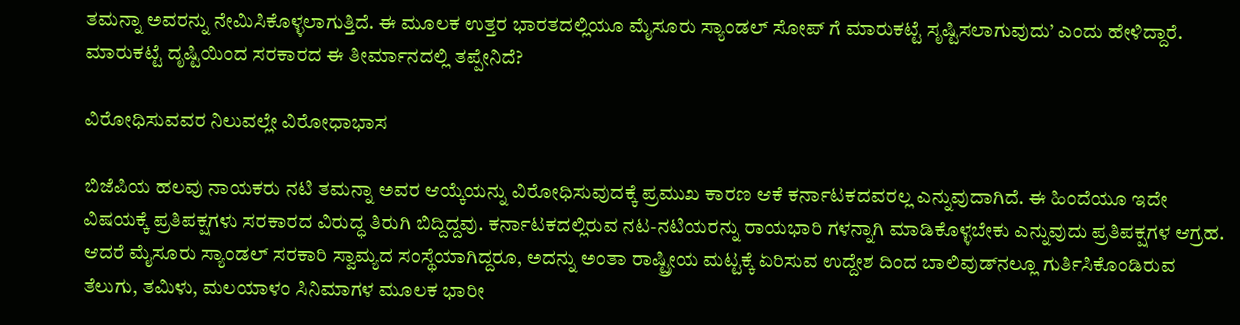ತಮನ್ನಾ ಅವರನ್ನು ನೇಮಿಸಿಕೊಳ್ಳಲಾಗುತ್ತಿದೆ. ಈ ಮೂಲಕ ಉತ್ತರ ಭಾರತದಲ್ಲಿಯೂ ಮೈಸೂರು ಸ್ಯಾಂಡಲ್ ಸೋಪ್‌ ಗೆ ಮಾರುಕಟ್ಟೆ ಸೃಷ್ಟಿಸಲಾಗುವುದು’ ಎಂದು ಹೇಳಿದ್ದಾರೆ. ಮಾರುಕಟ್ಟೆ ದೃಷ್ಟಿಯಿಂದ ಸರಕಾರದ ಈ ತೀರ್ಮಾನದಲ್ಲಿ ತಪ್ಪೇನಿದೆ?

ವಿರೋಧಿಸುವವರ ನಿಲುವಲ್ಲೇ ವಿರೋಧಾಭಾಸ

ಬಿಜೆಪಿಯ ಹಲವು ನಾಯಕರು ನಟಿ ತಮನ್ನಾ ಅವರ ಆಯ್ಕೆಯನ್ನು ವಿರೋಧಿಸುವುದಕ್ಕೆ ಪ್ರಮುಖ ಕಾರಣ ಆಕೆ ಕರ್ನಾಟಕದವರಲ್ಲ ಎನ್ನುವುದಾಗಿದೆ. ಈ ಹಿಂದೆಯೂ ಇದೇ ವಿಷಯಕ್ಕೆ ಪ್ರತಿಪಕ್ಷಗಳು ಸರಕಾರದ ವಿರುದ್ಧ ತಿರುಗಿ ಬಿದ್ದಿದ್ದವು. ಕರ್ನಾಟಕದಲ್ಲಿರುವ ನಟ-ನಟಿಯರನ್ನು ರಾಯಭಾರಿ ಗಳನ್ನಾಗಿ ಮಾಡಿಕೊಳ್ಳಬೇಕು ಎನ್ನುವುದು ಪ್ರತಿಪಕ್ಷಗಳ ಆಗ್ರಹ. ಆದರೆ ಮೈಸೂರು ಸ್ಯಾಂಡಲ್ ಸರಕಾರಿ ಸ್ವಾಮ್ಯದ ಸಂಸ್ಥೆಯಾಗಿದ್ದರೂ, ಅದನ್ನು ಅಂತಾ ರಾಷ್ಟ್ರೀಯ ಮಟ್ಟಕ್ಕೆ ಏರಿಸುವ ಉದ್ದೇಶ ದಿಂದ ಬಾಲಿವುಡ್‌ನಲ್ಲೂ ಗುರ್ತಿಸಿಕೊಂಡಿರುವ ತೆಲುಗು, ತಮಿಳು, ಮಲಯಾಳಂ ಸಿನಿಮಾಗಳ ಮೂಲಕ ಭಾರೀ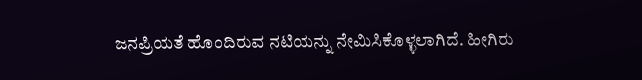ಜನಪ್ರಿಯತೆ ಹೊಂದಿರುವ ನಟಿಯನ್ನು ನೇಮಿಸಿಕೊಳ್ಳಲಾಗಿದೆ. ಹೀಗಿರು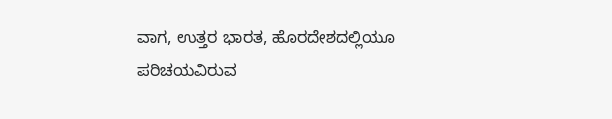ವಾಗ, ಉತ್ತರ ಭಾರತ, ಹೊರದೇಶದಲ್ಲಿಯೂ ಪರಿಚಯವಿರುವ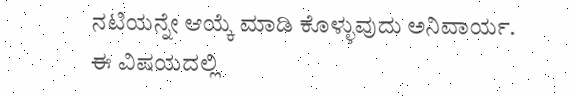ನಟಿಯನ್ನೇ ಆಯ್ಕೆ ಮಾಡಿ ಕೊಳ್ಳುವುದು ಅನಿವಾರ್ಯ. ಈ ವಿಷಯದಲ್ಲಿ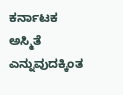ಕರ್ನಾಟಕ ಅಸ್ಮಿತೆ ಎನ್ನುವುದಕ್ಕಿಂತ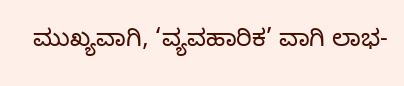ಮುಖ್ಯವಾಗಿ, ‘ವ್ಯವಹಾರಿಕ’ ವಾಗಿ ಲಾಭ-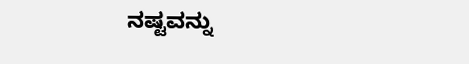ನಷ್ಟವನ್ನು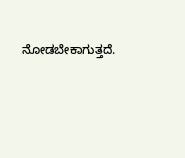ನೋಡಬೇಕಾಗುತ್ತದೆ.